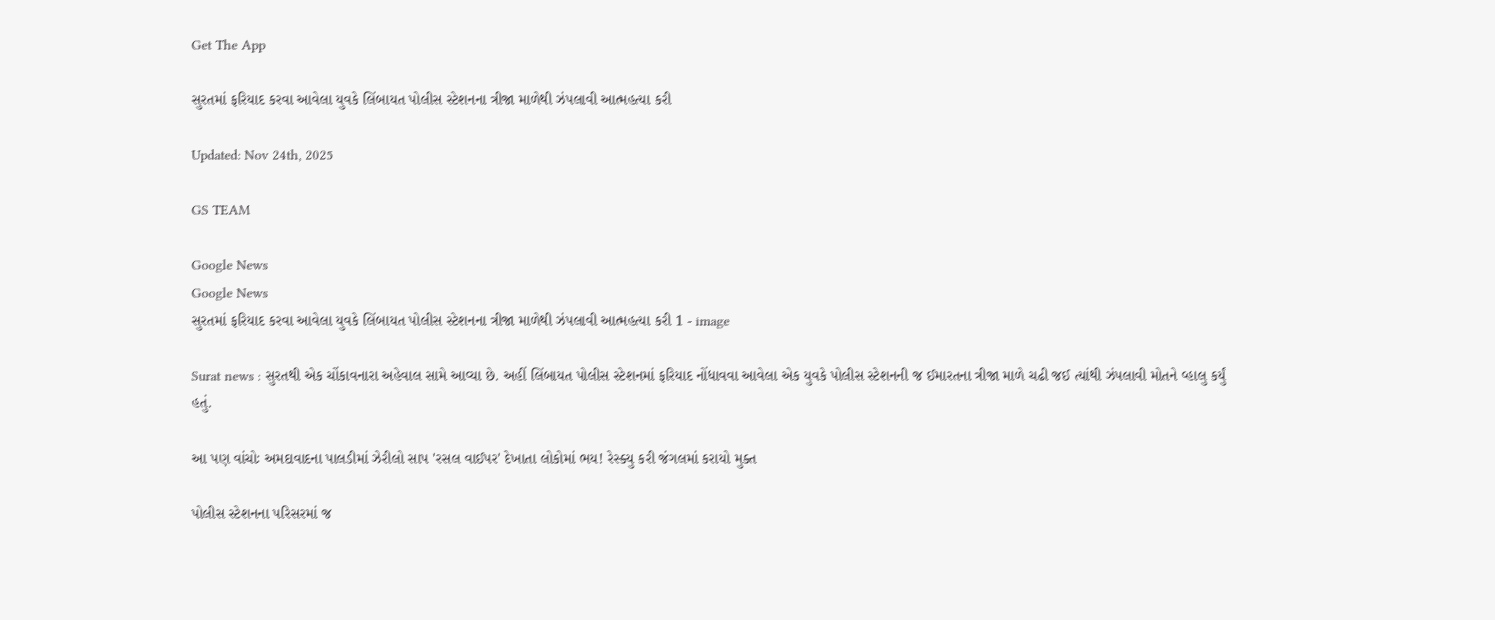Get The App

સુરતમાં ફરિયાદ કરવા આવેલા યુવકે લિંબાયત પોલીસ સ્ટેશનના ત્રીજા માળેથી ઝંપલાવી આત્મહત્યા કરી

Updated: Nov 24th, 2025

GS TEAM

Google News
Google News
સુરતમાં ફરિયાદ કરવા આવેલા યુવકે લિંબાયત પોલીસ સ્ટેશનના ત્રીજા માળેથી ઝંપલાવી આત્મહત્યા કરી 1 - image

Surat news : સુરતથી એક ચોંકાવનારા અહેવાલ સામે આવ્યા છે. અહીં લિંબાયત પોલીસ સ્ટેશનમાં ફરિયાદ નોંધાવવા આવેલા એક યુવકે પોલીસ સ્ટેશનની જ ઈમારતના ત્રીજા માળે ચઢી જઈ ત્યાંથી ઝંપલાવી મોતને વ્હાલુ કર્યું હતું.

આ પણ વાંચોઃ અમદાવાદના પાલડીમાં ઝેરીલો સાપ 'રસલ વાઈપર' દેખાતા લોકોમાં ભય! રેસ્ક્યુ કરી જંગલમાં કરાયો મુક્ત

પોલીસ સ્ટેશનના પરિસરમાં જ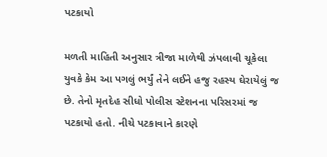પટકાયો

મળતી માહિતી અનુસાર ત્રીજા માળેથી ઝંપલાવી ચૂકેલા યુવકે કેમ આ પગલું ભર્યું તેને લઈને હજુ રહસ્ય ઘેરાયેલું જ છે. તેનો મૃતદેહ સીધો પોલીસ સ્ટેશનના પરિસરમાં જ પટકાયો હતો. નીચે પટકાવાને કારણે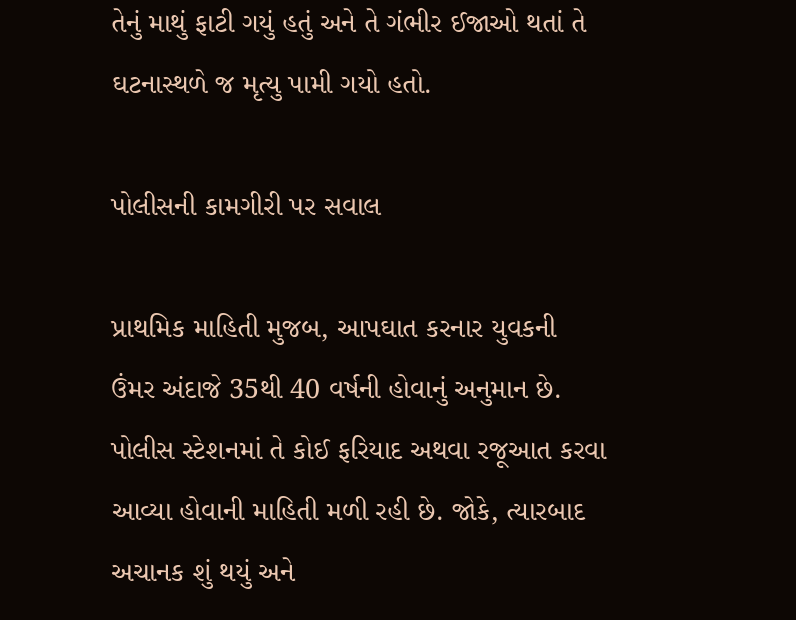તેનું માથું ફાટી ગયું હતું અને તે ગંભીર ઈજાઓ થતાં તે ઘટનાસ્થળે જ મૃત્યુ પામી ગયો હતો.

પોલીસની કામગીરી પર સવાલ

પ્રાથમિક માહિતી મુજબ, આપઘાત કરનાર યુવકની ઉંમર અંદાજે 35થી 40 વર્ષની હોવાનું અનુમાન છે. પોલીસ સ્ટેશનમાં તે કોઈ ફરિયાદ અથવા રજૂઆત કરવા આવ્યા હોવાની માહિતી મળી રહી છે. જોકે, ત્યારબાદ અચાનક શું થયું અને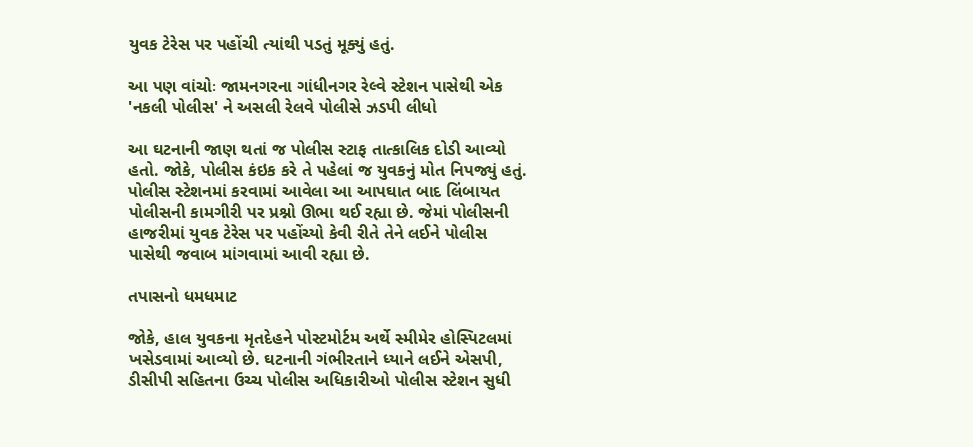યુવક ટેરેસ પર પહોંચી ત્યાંથી પડતું મૂક્યું હતું.

આ પણ વાંચોઃ જામનગરના ગાંધીનગર રેલ્વે સ્ટેશન પાસેથી એક 'નકલી પોલીસ' ને અસલી રેલવે પોલીસે ઝડપી લીધો

આ ઘટનાની જાણ થતાં જ પોલીસ સ્ટાફ તાત્કાલિક દોડી આવ્યો હતો. જોકે, પોલીસ કંઇક કરે તે પહેલાં જ યુવકનું મોત નિપજ્યું હતું. પોલીસ સ્ટેશનમાં કરવામાં આવેલા આ આપઘાત બાદ લિંબાયત પોલીસની કામગીરી પર પ્રશ્નો ઊભા થઈ રહ્યા છે. જેમાં પોલીસની હાજરીમાં યુવક ટેરેસ પર પહોંચ્યો કેવી રીતે તેને લઈને પોલીસ પાસેથી જવાબ માંગવામાં આવી રહ્યા છે.

તપાસનો ધમધમાટ

જોકે, હાલ યુવકના મૃતદેહને પોસ્ટમોર્ટમ અર્થે સ્મીમેર હોસ્પિટલમાં ખસેડવામાં આવ્યો છે. ઘટનાની ગંભીરતાને ધ્યાને લઈને એસપી, ડીસીપી સહિતના ઉચ્ચ પોલીસ અધિકારીઓ પોલીસ સ્ટેશન સુધી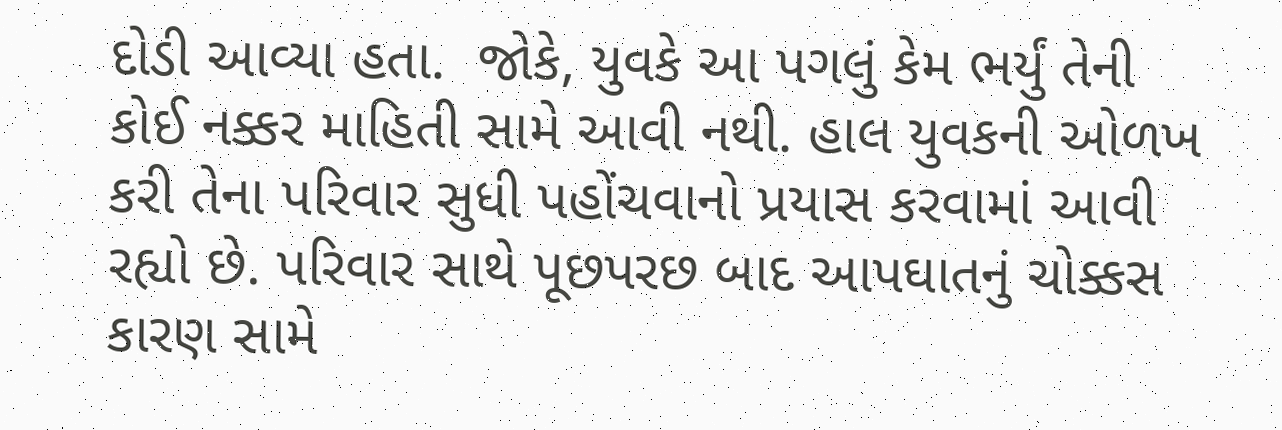દોડી આવ્યા હતા.  જોકે, યુવકે આ પગલું કેમ ભર્યું તેની કોઈ નક્કર માહિતી સામે આવી નથી. હાલ યુવકની ઓળખ કરી તેના પરિવાર સુધી પહોંચવાનો પ્રયાસ કરવામાં આવી રહ્યો છે. પરિવાર સાથે પૂછપરછ બાદ આપઘાતનું ચોક્કસ કારણ સામે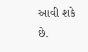આવી શકે છે.